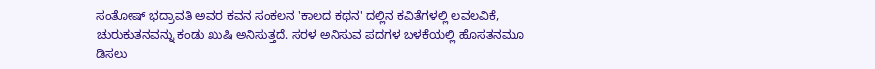ಸಂತೋಷ್ ಭದ್ರಾವತಿ ಅವರ ಕವನ ಸಂಕಲನ 'ಕಾಲದ ಕಥನ' ದಲ್ಲಿನ ಕವಿತೆಗಳಲ್ಲಿ ಲವಲವಿಕೆ, ಚುರುಕುತನವನ್ನು ಕಂಡು ಖುಷಿ ಅನಿಸುತ್ತದೆ. ಸರಳ ಅನಿಸುವ ಪದಗಳ ಬಳಕೆಯಲ್ಲಿ ಹೊಸತನಮೂ ಡಿಸಲು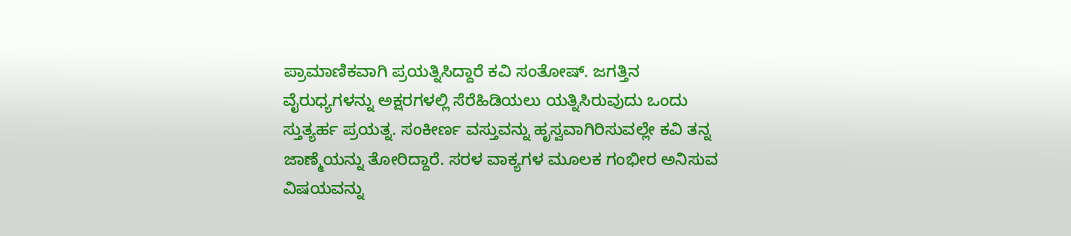ಪ್ರಾಮಾಣಿಕವಾಗಿ ಪ್ರಯತ್ನಿಸಿದ್ದಾರೆ ಕವಿ ಸಂತೋಷ್. ಜಗತ್ತಿನ ವೈರುಧ್ಯಗಳನ್ನು ಅಕ್ಷರಗಳಲ್ಲಿ ಸೆರೆಹಿಡಿಯಲು ಯತ್ನಿಸಿರುವುದು ಒಂದು ಸ್ತುತ್ಯರ್ಹ ಪ್ರಯತ್ನ. ಸಂಕೀರ್ಣ ವಸ್ತುವನ್ನು ಹೃಸ್ವವಾಗಿರಿಸುವಲ್ಲೇ ಕವಿ ತನ್ನ ಜಾಣ್ಮೆಯನ್ನು ತೋರಿದ್ದಾರೆ. ಸರಳ ವಾಕ್ಯಗಳ ಮೂಲಕ ಗಂಭೀರ ಅನಿಸುವ ವಿಷಯವನ್ನು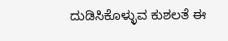ದುಡಿಸಿಕೊಳ್ಳುವ ಕುಶಲತೆ ಈ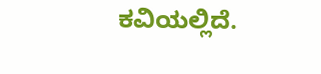ಕವಿಯಲ್ಲಿದೆ.